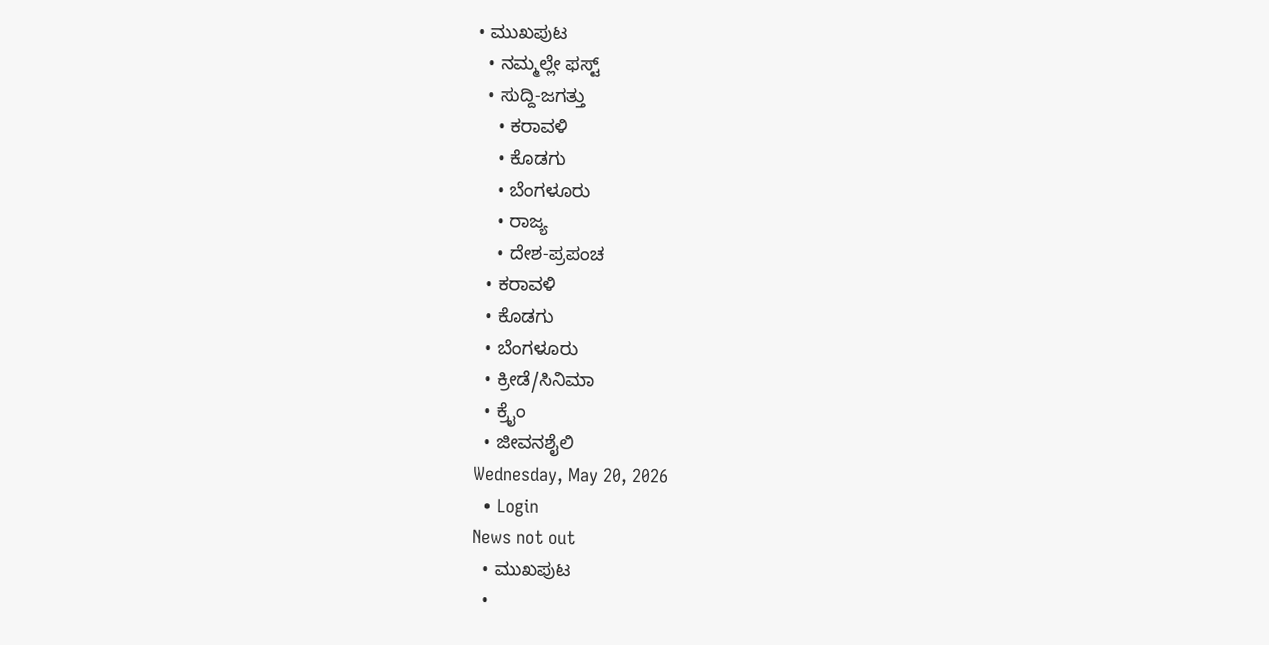• ಮುಖಪುಟ
  • ನಮ್ಮಲ್ಲೇ ಫಸ್ಟ್
  • ಸುದ್ದಿ-ಜಗತ್ತು
    • ಕರಾವಳಿ
    • ಕೊಡಗು
    • ಬೆಂಗಳೂರು
    • ರಾಜ್ಯ
    • ದೇಶ-ಪ್ರಪಂಚ
  • ಕರಾವಳಿ
  • ಕೊಡಗು
  • ಬೆಂಗಳೂರು
  • ಕ್ರೀಡೆ/ಸಿನಿಮಾ
  • ಕ್ರೈಂ
  • ಜೀವನಶೈಲಿ
Wednesday, May 20, 2026
  • Login
News not out
  • ಮುಖಪುಟ
  •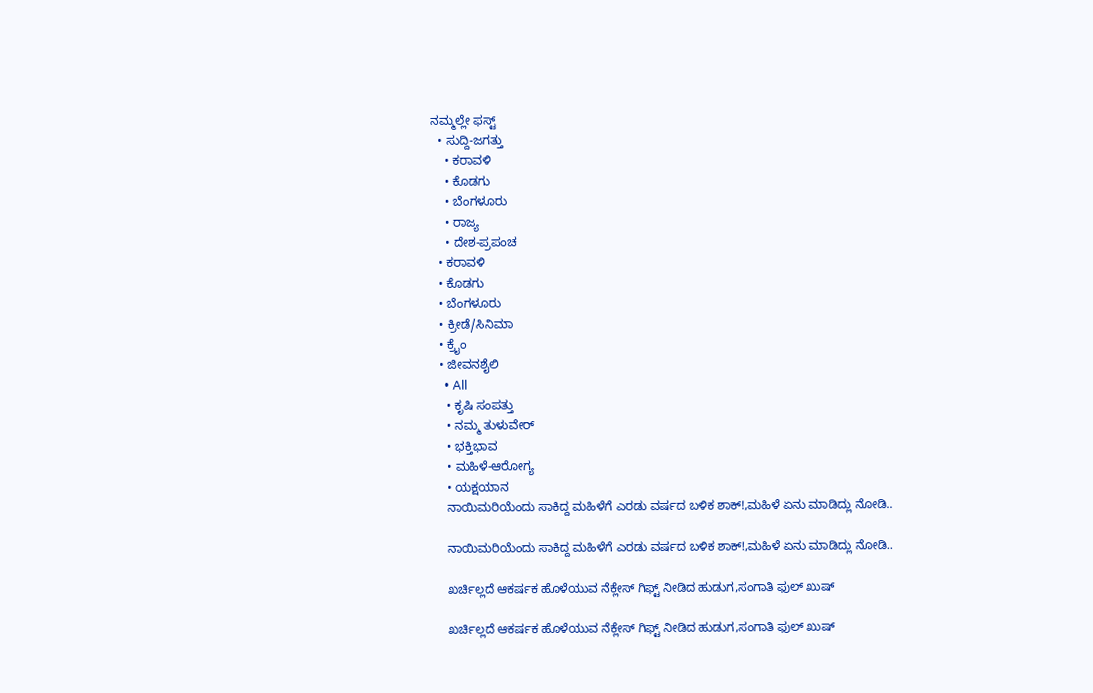ನಮ್ಮಲ್ಲೇ ಫಸ್ಟ್
  • ಸುದ್ದಿ-ಜಗತ್ತು
    • ಕರಾವಳಿ
    • ಕೊಡಗು
    • ಬೆಂಗಳೂರು
    • ರಾಜ್ಯ
    • ದೇಶ-ಪ್ರಪಂಚ
  • ಕರಾವಳಿ
  • ಕೊಡಗು
  • ಬೆಂಗಳೂರು
  • ಕ್ರೀಡೆ/ಸಿನಿಮಾ
  • ಕ್ರೈಂ
  • ಜೀವನಶೈಲಿ
    • All
    • ಕೃಷಿ ಸಂಪತ್ತು
    • ನಮ್ಮ ತುಳುವೇರ್
    • ಭಕ್ತಿಭಾವ
    • ಮಹಿಳೆ-ಆರೋಗ್ಯ
    • ಯಕ್ಷಯಾನ
    ನಾಯಿಮರಿಯೆಂದು ಸಾಕಿದ್ದ ಮಹಿಳೆಗೆ ಎರಡು ವರ್ಷದ ಬಳಿಕ ಶಾಕ್!,ಮಹಿಳೆ ಏನು ಮಾಡಿದ್ಲು ನೋಡಿ..

    ನಾಯಿಮರಿಯೆಂದು ಸಾಕಿದ್ದ ಮಹಿಳೆಗೆ ಎರಡು ವರ್ಷದ ಬಳಿಕ ಶಾಕ್!,ಮಹಿಳೆ ಏನು ಮಾಡಿದ್ಲು ನೋಡಿ..

    ಖರ್ಚಿಲ್ಲದೆ ಆಕರ್ಷಕ ಹೊಳೆಯುವ ನೆಕ್ಲೇಸ್ ಗಿಫ್ಟ್ ನೀಡಿದ ಹುಡುಗ,ಸಂಗಾತಿ ಫುಲ್ ಖು‍ಷ್

    ಖರ್ಚಿಲ್ಲದೆ ಆಕರ್ಷಕ ಹೊಳೆಯುವ ನೆಕ್ಲೇಸ್ ಗಿಫ್ಟ್ ನೀಡಿದ ಹುಡುಗ,ಸಂಗಾತಿ ಫುಲ್ ಖು‍ಷ್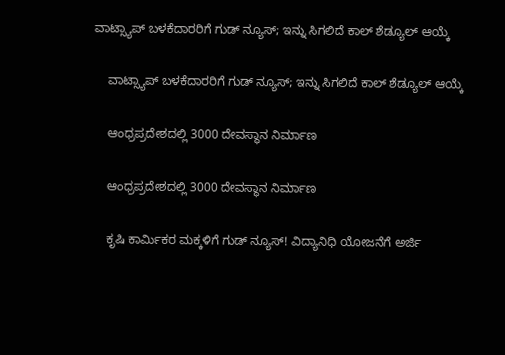ವಾಟ್ಸ್ಯಾಪ್ ಬಳಕೆದಾರರಿಗೆ ಗುಡ್ ನ್ಯೂಸ್; ಇನ್ನು ಸಿಗಲಿದೆ ಕಾಲ್ ಶೆಡ್ಯೂಲ್ ಆಯ್ಕೆ

    ವಾಟ್ಸ್ಯಾಪ್ ಬಳಕೆದಾರರಿಗೆ ಗುಡ್ ನ್ಯೂಸ್; ಇನ್ನು ಸಿಗಲಿದೆ ಕಾಲ್ ಶೆಡ್ಯೂಲ್ ಆಯ್ಕೆ

    ಆಂಧ್ರಪ್ರದೇಶದಲ್ಲಿ 3000 ದೇವಸ್ಥಾನ ನಿರ್ಮಾಣ

    ಆಂಧ್ರಪ್ರದೇಶದಲ್ಲಿ 3000 ದೇವಸ್ಥಾನ ನಿರ್ಮಾಣ

    ಕೃಷಿ ಕಾರ್ಮಿಕರ ಮಕ್ಕಳಿಗೆ ಗುಡ್ ನ್ಯೂಸ್! ವಿದ್ಯಾನಿಧಿ ಯೋಜನೆಗೆ ಅರ್ಜಿ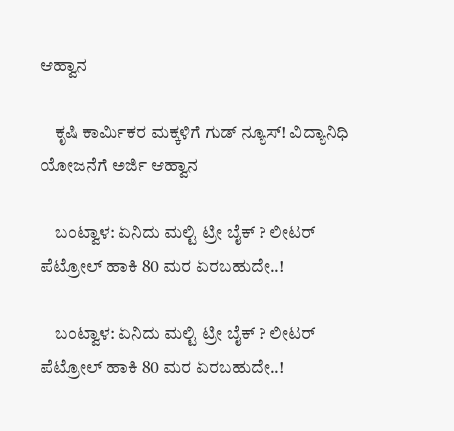ಆಹ್ವಾನ

    ಕೃಷಿ ಕಾರ್ಮಿಕರ ಮಕ್ಕಳಿಗೆ ಗುಡ್ ನ್ಯೂಸ್! ವಿದ್ಯಾನಿಧಿ ಯೋಜನೆಗೆ ಅರ್ಜಿ ಆಹ್ವಾನ

    ಬಂಟ್ವಾಳ: ಏನಿದು ಮಲ್ಟಿ ಟ್ರೀ ಬೈಕ್ ? ಲೀಟರ್ ಪೆಟ್ರೋಲ್‌ ಹಾಕಿ 80 ಮರ ಏರಬಹುದೇ..!

    ಬಂಟ್ವಾಳ: ಏನಿದು ಮಲ್ಟಿ ಟ್ರೀ ಬೈಕ್ ? ಲೀಟರ್ ಪೆಟ್ರೋಲ್‌ ಹಾಕಿ 80 ಮರ ಏರಬಹುದೇ..!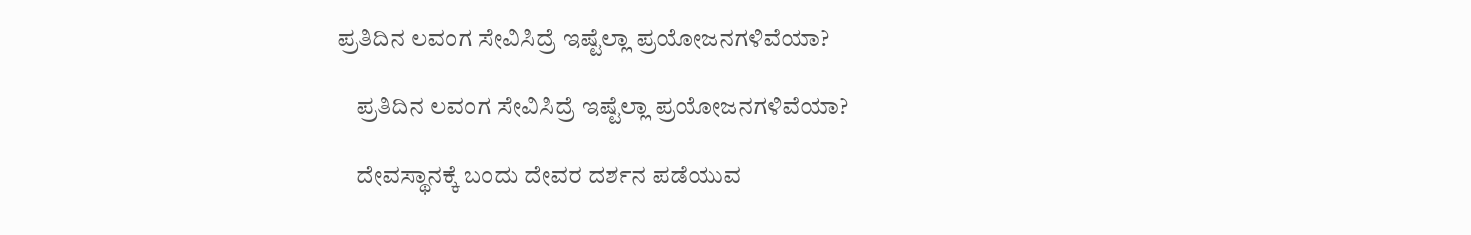ಪ್ರತಿದಿನ ಲವಂಗ ಸೇವಿಸಿದ್ರೆ ಇಷ್ಟೆಲ್ಲಾ ಪ್ರಯೋಜನಗಳಿವೆಯಾ?

    ಪ್ರತಿದಿನ ಲವಂಗ ಸೇವಿಸಿದ್ರೆ ಇಷ್ಟೆಲ್ಲಾ ಪ್ರಯೋಜನಗಳಿವೆಯಾ?

    ದೇವಸ್ಥಾನಕ್ಕೆ ಬಂದು ದೇವರ ದರ್ಶನ ಪಡೆಯುವ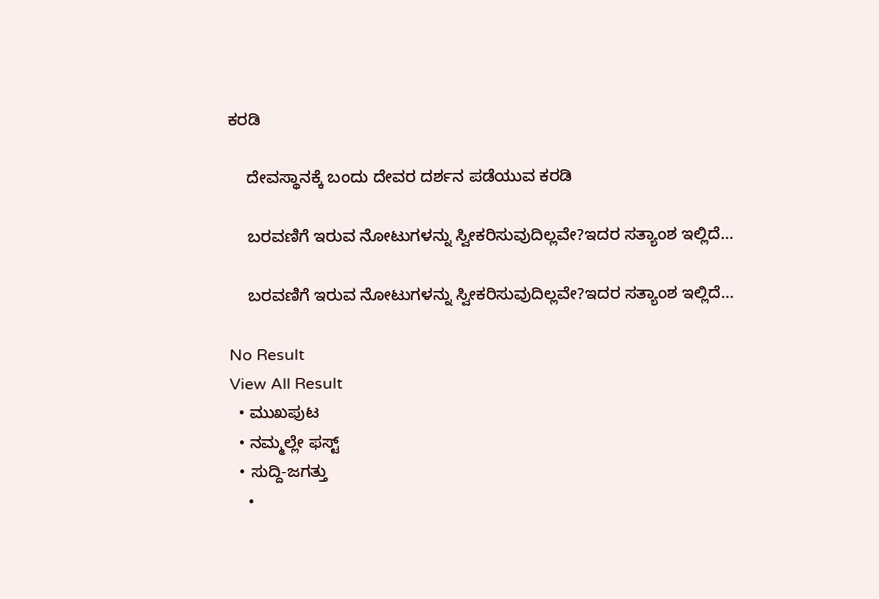ಕರಡಿ

    ದೇವಸ್ಥಾನಕ್ಕೆ ಬಂದು ದೇವರ ದರ್ಶನ ಪಡೆಯುವ ಕರಡಿ

    ಬರವಣಿಗೆ ಇರುವ ನೋಟುಗಳನ್ನು ಸ್ವೀಕರಿಸುವುದಿಲ್ಲವೇ?ಇದರ ಸತ್ಯಾಂಶ ಇಲ್ಲಿದೆ…

    ಬರವಣಿಗೆ ಇರುವ ನೋಟುಗಳನ್ನು ಸ್ವೀಕರಿಸುವುದಿಲ್ಲವೇ?ಇದರ ಸತ್ಯಾಂಶ ಇಲ್ಲಿದೆ…

No Result
View All Result
  • ಮುಖಪುಟ
  • ನಮ್ಮಲ್ಲೇ ಫಸ್ಟ್
  • ಸುದ್ದಿ-ಜಗತ್ತು
    •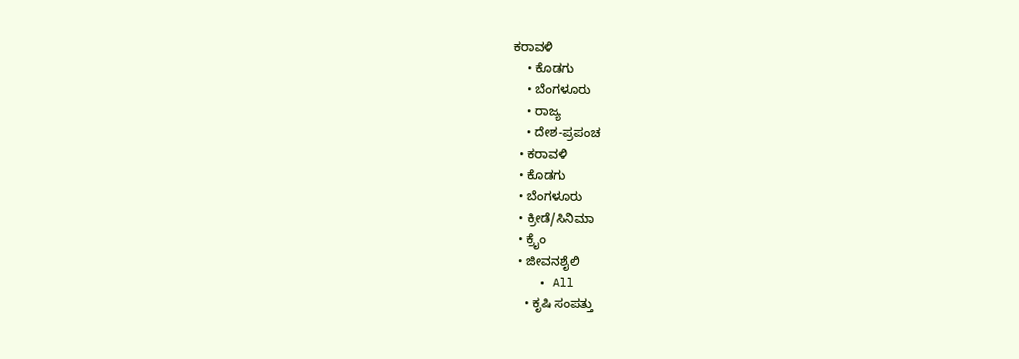ಕರಾವಳಿ
    • ಕೊಡಗು
    • ಬೆಂಗಳೂರು
    • ರಾಜ್ಯ
    • ದೇಶ-ಪ್ರಪಂಚ
  • ಕರಾವಳಿ
  • ಕೊಡಗು
  • ಬೆಂಗಳೂರು
  • ಕ್ರೀಡೆ/ಸಿನಿಮಾ
  • ಕ್ರೈಂ
  • ಜೀವನಶೈಲಿ
    • All
    • ಕೃಷಿ ಸಂಪತ್ತು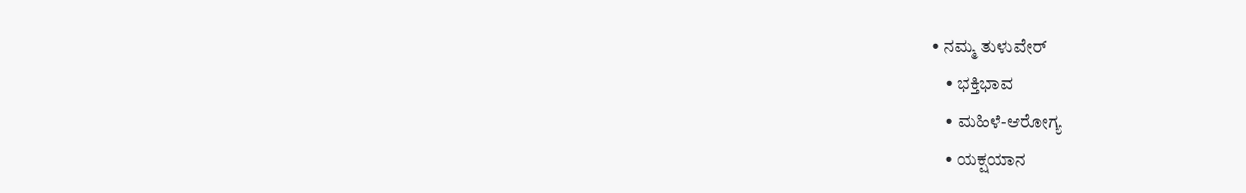• ನಮ್ಮ ತುಳುವೇರ್
    • ಭಕ್ತಿಭಾವ
    • ಮಹಿಳೆ-ಆರೋಗ್ಯ
    • ಯಕ್ಷಯಾನ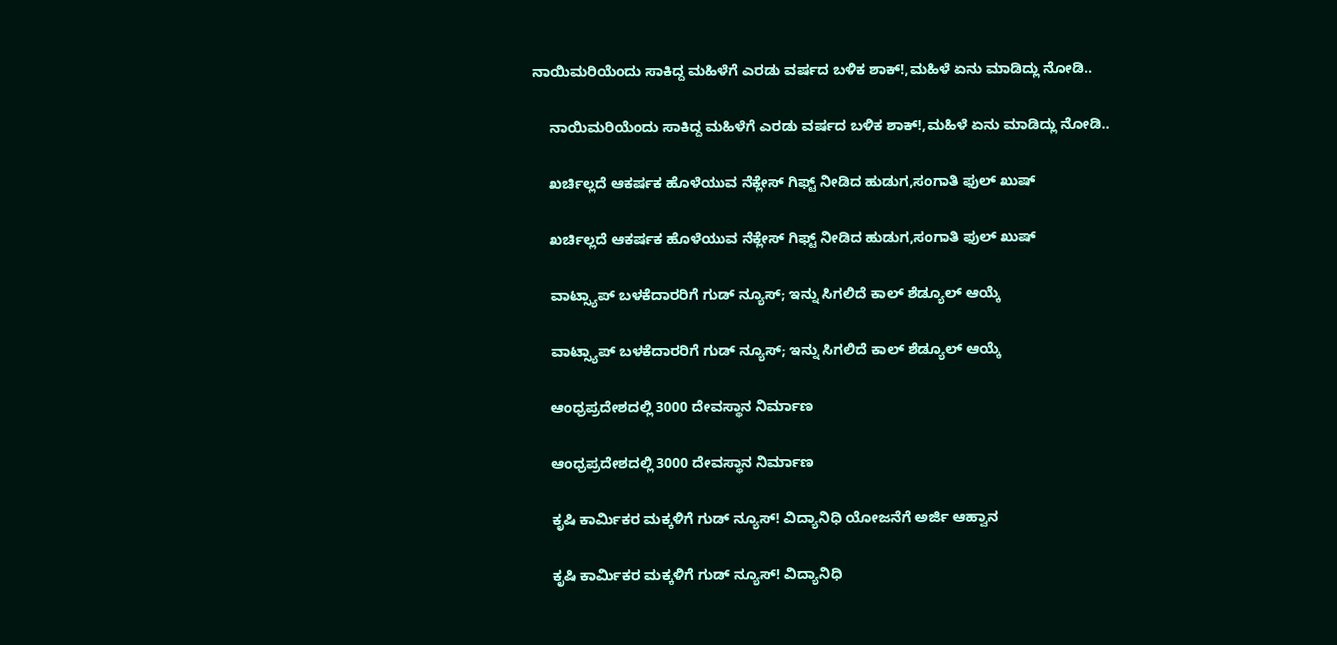ನಾಯಿಮರಿಯೆಂದು ಸಾಕಿದ್ದ ಮಹಿಳೆಗೆ ಎರಡು ವರ್ಷದ ಬಳಿಕ ಶಾಕ್!,ಮಹಿಳೆ ಏನು ಮಾಡಿದ್ಲು ನೋಡಿ..

    ನಾಯಿಮರಿಯೆಂದು ಸಾಕಿದ್ದ ಮಹಿಳೆಗೆ ಎರಡು ವರ್ಷದ ಬಳಿಕ ಶಾಕ್!,ಮಹಿಳೆ ಏನು ಮಾಡಿದ್ಲು ನೋಡಿ..

    ಖರ್ಚಿಲ್ಲದೆ ಆಕರ್ಷಕ ಹೊಳೆಯುವ ನೆಕ್ಲೇಸ್ ಗಿಫ್ಟ್ ನೀಡಿದ ಹುಡುಗ,ಸಂಗಾತಿ ಫುಲ್ ಖು‍ಷ್

    ಖರ್ಚಿಲ್ಲದೆ ಆಕರ್ಷಕ ಹೊಳೆಯುವ ನೆಕ್ಲೇಸ್ ಗಿಫ್ಟ್ ನೀಡಿದ ಹುಡುಗ,ಸಂಗಾತಿ ಫುಲ್ ಖು‍ಷ್

    ವಾಟ್ಸ್ಯಾಪ್ ಬಳಕೆದಾರರಿಗೆ ಗುಡ್ ನ್ಯೂಸ್; ಇನ್ನು ಸಿಗಲಿದೆ ಕಾಲ್ ಶೆಡ್ಯೂಲ್ ಆಯ್ಕೆ

    ವಾಟ್ಸ್ಯಾಪ್ ಬಳಕೆದಾರರಿಗೆ ಗುಡ್ ನ್ಯೂಸ್; ಇನ್ನು ಸಿಗಲಿದೆ ಕಾಲ್ ಶೆಡ್ಯೂಲ್ ಆಯ್ಕೆ

    ಆಂಧ್ರಪ್ರದೇಶದಲ್ಲಿ 3000 ದೇವಸ್ಥಾನ ನಿರ್ಮಾಣ

    ಆಂಧ್ರಪ್ರದೇಶದಲ್ಲಿ 3000 ದೇವಸ್ಥಾನ ನಿರ್ಮಾಣ

    ಕೃಷಿ ಕಾರ್ಮಿಕರ ಮಕ್ಕಳಿಗೆ ಗುಡ್ ನ್ಯೂಸ್! ವಿದ್ಯಾನಿಧಿ ಯೋಜನೆಗೆ ಅರ್ಜಿ ಆಹ್ವಾನ

    ಕೃಷಿ ಕಾರ್ಮಿಕರ ಮಕ್ಕಳಿಗೆ ಗುಡ್ ನ್ಯೂಸ್! ವಿದ್ಯಾನಿಧಿ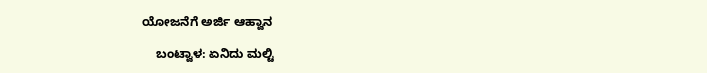ಯೋಜನೆಗೆ ಅರ್ಜಿ ಆಹ್ವಾನ

    ಬಂಟ್ವಾಳ: ಏನಿದು ಮಲ್ಟಿ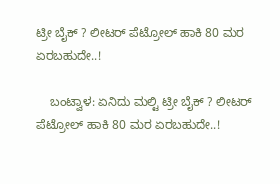ಟ್ರೀ ಬೈಕ್ ? ಲೀಟರ್ ಪೆಟ್ರೋಲ್‌ ಹಾಕಿ 80 ಮರ ಏರಬಹುದೇ..!

    ಬಂಟ್ವಾಳ: ಏನಿದು ಮಲ್ಟಿ ಟ್ರೀ ಬೈಕ್ ? ಲೀಟರ್ ಪೆಟ್ರೋಲ್‌ ಹಾಕಿ 80 ಮರ ಏರಬಹುದೇ..!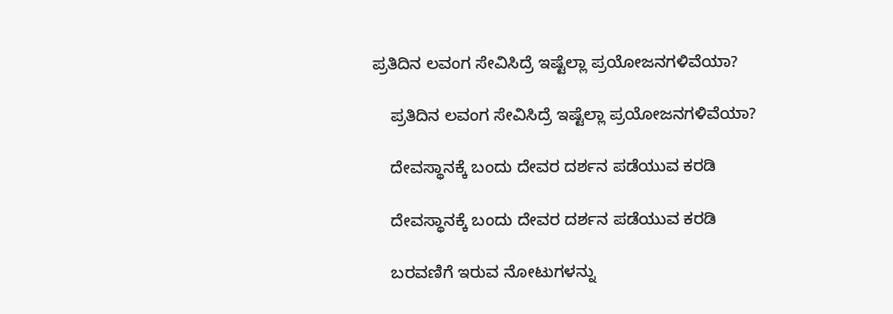ಪ್ರತಿದಿನ ಲವಂಗ ಸೇವಿಸಿದ್ರೆ ಇಷ್ಟೆಲ್ಲಾ ಪ್ರಯೋಜನಗಳಿವೆಯಾ?

    ಪ್ರತಿದಿನ ಲವಂಗ ಸೇವಿಸಿದ್ರೆ ಇಷ್ಟೆಲ್ಲಾ ಪ್ರಯೋಜನಗಳಿವೆಯಾ?

    ದೇವಸ್ಥಾನಕ್ಕೆ ಬಂದು ದೇವರ ದರ್ಶನ ಪಡೆಯುವ ಕರಡಿ

    ದೇವಸ್ಥಾನಕ್ಕೆ ಬಂದು ದೇವರ ದರ್ಶನ ಪಡೆಯುವ ಕರಡಿ

    ಬರವಣಿಗೆ ಇರುವ ನೋಟುಗಳನ್ನು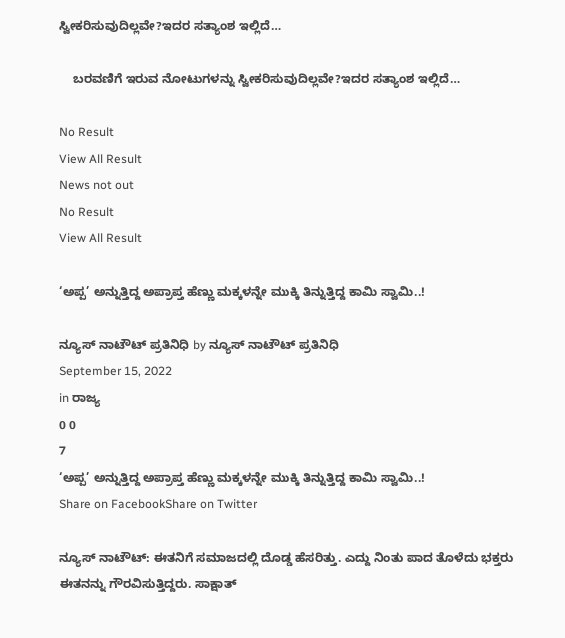ಸ್ವೀಕರಿಸುವುದಿಲ್ಲವೇ?ಇದರ ಸತ್ಯಾಂಶ ಇಲ್ಲಿದೆ…

    ಬರವಣಿಗೆ ಇರುವ ನೋಟುಗಳನ್ನು ಸ್ವೀಕರಿಸುವುದಿಲ್ಲವೇ?ಇದರ ಸತ್ಯಾಂಶ ಇಲ್ಲಿದೆ…

No Result
View All Result
News not out
No Result
View All Result

‘ಅಪ್ಪ’ ಅನ್ನುತ್ತಿದ್ದ ಅಪ್ರಾಪ್ತ ಹೆಣ್ಣು ಮಕ್ಕಳನ್ನೇ ಮುಕ್ಕಿ ತಿನ್ನುತ್ತಿದ್ದ ಕಾಮಿ ಸ್ವಾಮಿ..!

ನ್ಯೂಸ್‌ ನಾಟೌಟ್‌ ಪ್ರತಿನಿಧಿ by ನ್ಯೂಸ್‌ ನಾಟೌಟ್‌ ಪ್ರತಿನಿಧಿ
September 15, 2022
in ರಾಜ್ಯ
0 0
7
‘ಅಪ್ಪ’ ಅನ್ನುತ್ತಿದ್ದ ಅಪ್ರಾಪ್ತ ಹೆಣ್ಣು ಮಕ್ಕಳನ್ನೇ ಮುಕ್ಕಿ ತಿನ್ನುತ್ತಿದ್ದ ಕಾಮಿ ಸ್ವಾಮಿ..!
Share on FacebookShare on Twitter

ನ್ಯೂಸ್ ನಾಟೌಟ್: ಈತನಿಗೆ ಸಮಾಜದಲ್ಲಿ ದೊಡ್ಡ ಹೆಸರಿತ್ತು. ಎದ್ದು ನಿಂತು ಪಾದ ತೊಳೆದು ಭಕ್ತರು ಈತನನ್ನು ಗೌರವಿಸುತ್ತಿದ್ದರು. ಸಾಕ್ಷಾತ್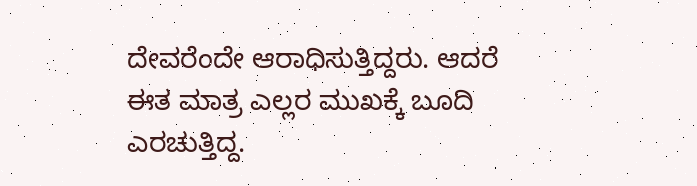ದೇವರೆಂದೇ ಆರಾಧಿಸುತ್ತಿದ್ದರು. ಆದರೆ ಈತ ಮಾತ್ರ ಎಲ್ಲರ ಮುಖಕ್ಕೆ ಬೂದಿ ಎರಚುತ್ತಿದ್ದ.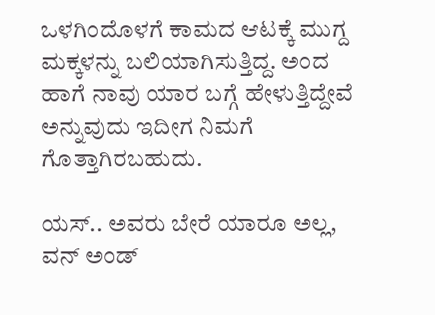ಒಳಗಿಂದೊಳಗೆ ಕಾಮದ ಆಟಕ್ಕೆ ಮುಗ್ದ ಮಕ್ಕಳನ್ನು ಬಲಿಯಾಗಿಸುತ್ತಿದ್ದ. ಅಂದ ಹಾಗೆ ನಾವು ಯಾರ ಬಗ್ಗೆ ಹೇಳುತ್ತಿದ್ದೇವೆ ಅನ್ನುವುದು ಇದೀಗ ನಿಮಗೆ ಗೊತ್ತಾಗಿರಬಹುದು.

ಯಸ್.. ಅವರು ಬೇರೆ ಯಾರೂ ಅಲ್ಲ, ವನ್ ಅಂಡ್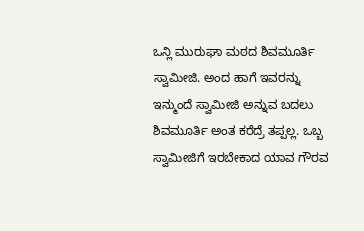ಒನ್ಲಿ ಮುರುಘಾ ಮಠದ ಶಿವಮೂರ್ತಿ ಸ್ವಾಮೀಜಿ. ಅಂದ ಹಾಗೆ ಇವರನ್ನು ಇನ್ಮುಂದೆ ಸ್ವಾಮೀಜಿ ಅನ್ನುವ ಬದಲು ಶಿವಮೂರ್ತಿ ಅಂತ ಕರೆದ್ರೆ ತಪ್ಪಲ್ಲ. ಒಬ್ಬ ಸ್ವಾಮೀಜಿಗೆ ಇರಬೇಕಾದ ಯಾವ ಗೌರವ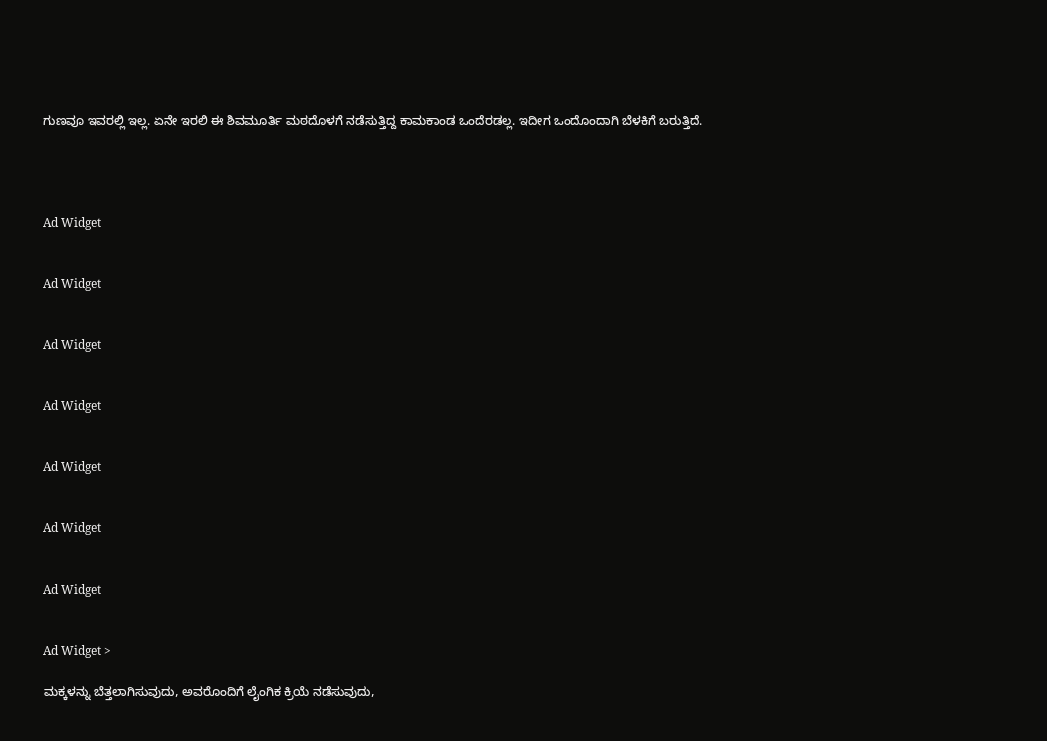ಗುಣವೂ ಇವರಲ್ಲಿ ಇಲ್ಲ. ಏನೇ ಇರಲಿ ಈ ಶಿವಮೂರ್ತಿ ಮಠದೊಳಗೆ ನಡೆಸುತ್ತಿದ್ದ ಕಾಮಕಾಂಡ ಒಂದೆರಡಲ್ಲ. ಇದೀಗ ಒಂದೊಂದಾಗಿ ಬೆಳಕಿಗೆ ಬರುತ್ತಿದೆ.




Ad Widget


Ad Widget


Ad Widget


Ad Widget


Ad Widget


Ad Widget


Ad Widget


Ad Widget >

ಮಕ್ಕಳನ್ನು ಬೆತ್ತಲಾಗಿಸುವುದು, ಅವರೊಂದಿಗೆ ಲೈಂಗಿಕ ಕ್ರಿಯೆ ನಡೆಸುವುದು,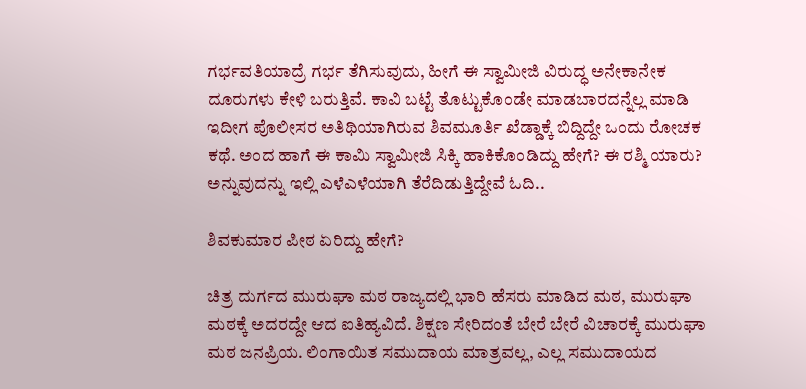ಗರ್ಭವತಿಯಾದ್ರೆ ಗರ್ಭ ತೆಗಿಸುವುದು, ಹೀಗೆ ಈ ಸ್ವಾಮೀಜಿ ವಿರುದ್ಧ ಅನೇಕಾನೇಕ ದೂರುಗಳು ಕೇಳಿ ಬರುತ್ತಿವೆ. ಕಾವಿ ಬಟ್ಟೆ ತೊಟ್ಟುಕೊಂಡೇ ಮಾಡಬಾರದನ್ನೆಲ್ಲ ಮಾಡಿ ಇದೀಗ ಪೊಲೀಸರ ಅತಿಥಿಯಾಗಿರುವ ಶಿವಮೂರ್ತಿ ಖೆಡ್ಡಾಕ್ಕೆ ಬಿದ್ದಿದ್ದೇ ಒಂದು ರೋಚಕ ಕಥೆ. ಅಂದ ಹಾಗೆ ಈ ಕಾಮಿ ಸ್ವಾಮೀಜಿ ಸಿಕ್ಕಿ ಹಾಕಿಕೊಂಡಿದ್ದು ಹೇಗೆ? ಈ ರಶ್ಮಿ ಯಾರು? ಅನ್ನುವುದನ್ನು ಇಲ್ಲಿ ಎಳೆಎಳೆಯಾಗಿ ತೆರೆದಿಡುತ್ತಿದ್ದೇವೆ ಓದಿ..

ಶಿವಕುಮಾರ ಪೀಠ ಏರಿದ್ದು ಹೇಗೆ?

ಚಿತ್ರ ದುರ್ಗದ ಮುರುಘಾ ಮಠ ರಾಜ್ಯದಲ್ಲಿ ಭಾರಿ ಹೆಸರು ಮಾಡಿದ ಮಠ, ಮುರುಘಾ ಮಠಕ್ಕೆ ಅದರದ್ದೇ ಆದ ಐತಿಹ್ಯವಿದೆ. ಶಿಕ್ಷಣ ಸೇರಿದಂತೆ ಬೇರೆ ಬೇರೆ ವಿಚಾರಕ್ಕೆ ಮುರುಘಾ ಮಠ ಜನಪ್ರಿಯ. ಲಿಂಗಾಯಿತ ಸಮುದಾಯ ಮಾತ್ರವಲ್ಲ, ಎಲ್ಲ ಸಮುದಾಯದ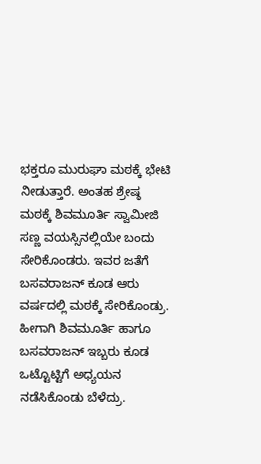ಭಕ್ತರೂ ಮುರುಘಾ ಮಠಕ್ಕೆ ಭೇಟಿ ನೀಡುತ್ತಾರೆ. ಅಂತಹ ಶ್ರೇಷ್ಠ ಮಠಕ್ಕೆ ಶಿವಮೂರ್ತಿ ಸ್ವಾಮೀಜಿ ಸಣ್ಣ ವಯಸ್ಸಿನಲ್ಲಿಯೇ ಬಂದು ಸೇರಿಕೊಂಡರು. ಇವರ ಜತೆಗೆ ಬಸವರಾಜನ್ ಕೂಡ ಆರು ವರ್ಷದಲ್ಲಿ ಮಠಕ್ಕೆ ಸೇರಿಕೊಂಡ್ರು. ಹೀಗಾಗಿ ಶಿವಮೂರ್ತಿ ಹಾಗೂ ಬಸವರಾಜನ್ ಇಬ್ಬರು ಕೂಡ ಒಟ್ಟೊಟ್ಟಿಗೆ ಅಧ್ಯಯನ ನಡೆಸಿಕೊಂಡು ಬೆಳೆದ್ರು.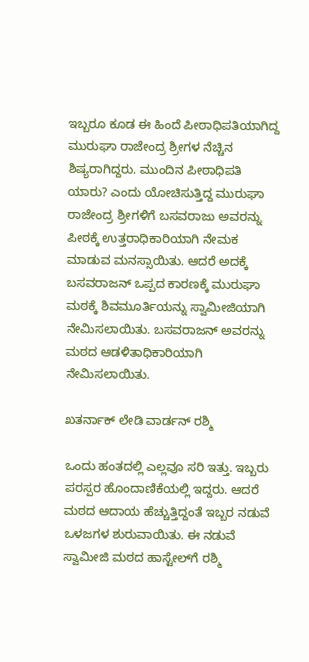ಇಬ್ಬರೂ ಕೂಡ ಈ ಹಿಂದೆ ಪೀಠಾಧಿಪತಿಯಾಗಿದ್ದ ಮುರುಘಾ ರಾಜೇಂದ್ರ ಶ್ರೀಗಳ ನೆಚ್ಚಿನ ಶಿಷ್ಯರಾಗಿದ್ದರು. ಮುಂದಿನ ಪೀಠಾಧಿಪತಿ ಯಾರು? ಎಂದು ಯೋಚಿಸುತ್ತಿದ್ದ ಮುರುಘಾ ರಾಜೇಂದ್ರ ಶ್ರೀಗಳಿಗೆ ಬಸವರಾಜು ಅವರನ್ನು ಪೀಠಕ್ಕೆ ಉತ್ತರಾಧಿಕಾರಿಯಾಗಿ ನೇಮಕ ಮಾಡುವ ಮನಸ್ಸಾಯಿತು. ಆದರೆ ಅದಕ್ಕೆ ಬಸವರಾಜನ್ ಒಪ್ಪದ ಕಾರಣಕ್ಕೆ ಮುರುಘಾ ಮಠಕ್ಕೆ ಶಿವಮೂರ್ತಿಯನ್ನು ಸ್ವಾಮೀಜಿಯಾಗಿ ನೇಮಿಸಲಾಯಿತು. ಬಸವರಾಜನ್ ಅವರನ್ನು ಮಠದ ಆಡಳಿತಾಧಿಕಾರಿಯಾಗಿ ನೇಮಿಸಲಾಯಿತು.

ಖತರ್ನಾಕ್ ಲೇಡಿ ವಾರ್ಡನ್ ರಶ್ಮಿ

ಒಂದು ಹಂತದಲ್ಲಿ ಎಲ್ಲವೂ ಸರಿ ಇತ್ತು. ಇಬ್ಬರು ಪರಸ್ಪರ ಹೊಂದಾಣಿಕೆಯಲ್ಲಿ ಇದ್ದರು. ಆದರೆ ಮಠದ ಆದಾಯ ಹೆಚ್ಚುತ್ತಿದ್ದಂತೆ ಇಬ್ಬರ ನಡುವೆ ಒಳಜಗಳ ಶುರುವಾಯಿತು. ಈ ನಡುವೆ ಸ್ವಾಮೀಜಿ ಮಠದ ಹಾಸ್ಟೇಲ್‌ಗೆ ರಶ್ಮಿ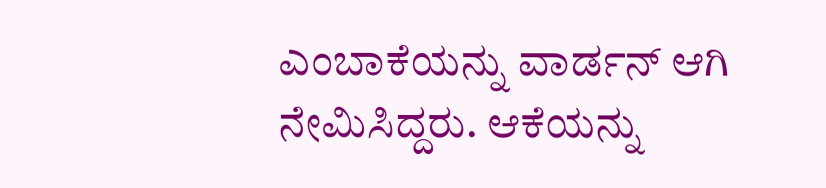ಎಂಬಾಕೆಯನ್ನು ವಾರ್ಡನ್ ಆಗಿ ನೇಮಿಸಿದ್ದರು. ಆಕೆಯನ್ನು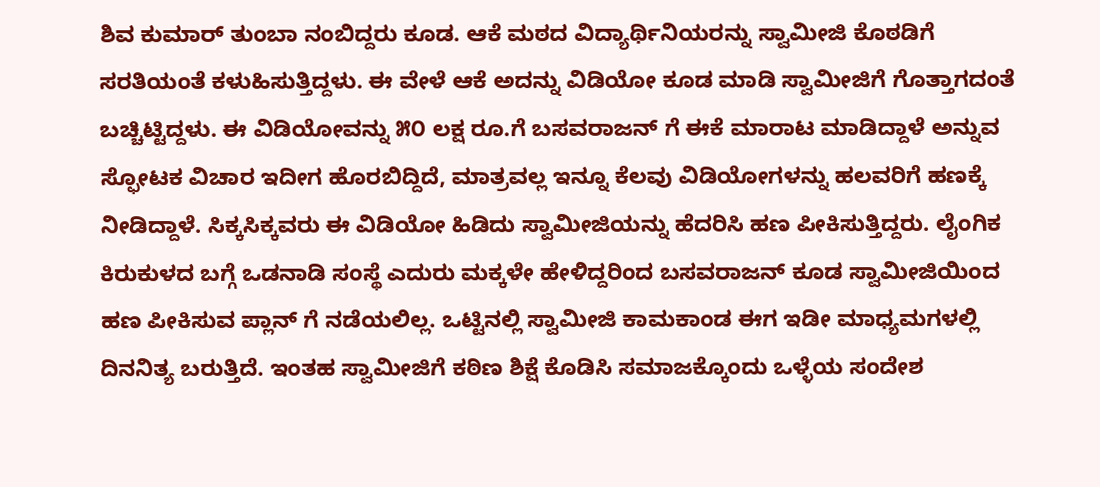ಶಿವ ಕುಮಾರ್ ತುಂಬಾ ನಂಬಿದ್ದರು ಕೂಡ. ಆಕೆ ಮಠದ ವಿದ್ಯಾರ್ಥಿನಿಯರನ್ನು ಸ್ವಾಮೀಜಿ ಕೊಠಡಿಗೆ ಸರತಿಯಂತೆ ಕಳುಹಿಸುತ್ತಿದ್ದಳು. ಈ ವೇಳೆ ಆಕೆ ಅದನ್ನು ವಿಡಿಯೋ ಕೂಡ ಮಾಡಿ ಸ್ವಾಮೀಜಿಗೆ ಗೊತ್ತಾಗದಂತೆ ಬಚ್ಚಿಟ್ಟಿದ್ದಳು. ಈ ವಿಡಿಯೋವನ್ನು ೫೦ ಲಕ್ಷ ರೂ.ಗೆ ಬಸವರಾಜನ್ ಗೆ ಈಕೆ ಮಾರಾಟ ಮಾಡಿದ್ದಾಳೆ ಅನ್ನುವ ಸ್ಫೋಟಕ ವಿಚಾರ ಇದೀಗ ಹೊರಬಿದ್ದಿದೆ, ಮಾತ್ರವಲ್ಲ ಇನ್ನೂ ಕೆಲವು ವಿಡಿಯೋಗಳನ್ನು ಹಲವರಿಗೆ ಹಣಕ್ಕೆ ನೀಡಿದ್ದಾಳೆ. ಸಿಕ್ಕಸಿಕ್ಕವರು ಈ ವಿಡಿಯೋ ಹಿಡಿದು ಸ್ವಾಮೀಜಿಯನ್ನು ಹೆದರಿಸಿ ಹಣ ಪೀಕಿಸುತ್ತಿದ್ದರು. ಲೈಂಗಿಕ ಕಿರುಕುಳದ ಬಗ್ಗೆ ಒಡನಾಡಿ ಸಂಸ್ಥೆ ಎದುರು ಮಕ್ಕಳೇ ಹೇಳಿದ್ದರಿಂದ ಬಸವರಾಜನ್ ಕೂಡ ಸ್ವಾಮೀಜಿಯಿಂದ ಹಣ ಪೀಕಿಸುವ ಪ್ಲಾನ್‌ ಗೆ ನಡೆಯಲಿಲ್ಲ. ಒಟ್ಟಿನಲ್ಲಿ ಸ್ವಾಮೀಜಿ ಕಾಮಕಾಂಡ ಈಗ ಇಡೀ ಮಾಧ್ಯಮಗಳಲ್ಲಿ ದಿನನಿತ್ಯ ಬರುತ್ತಿದೆ. ಇಂತಹ ಸ್ವಾಮೀಜಿಗೆ ಕಠಿಣ ಶಿಕ್ಷೆ ಕೊಡಿಸಿ ಸಮಾಜಕ್ಕೊಂದು ಒಳ್ಳೆಯ ಸಂದೇಶ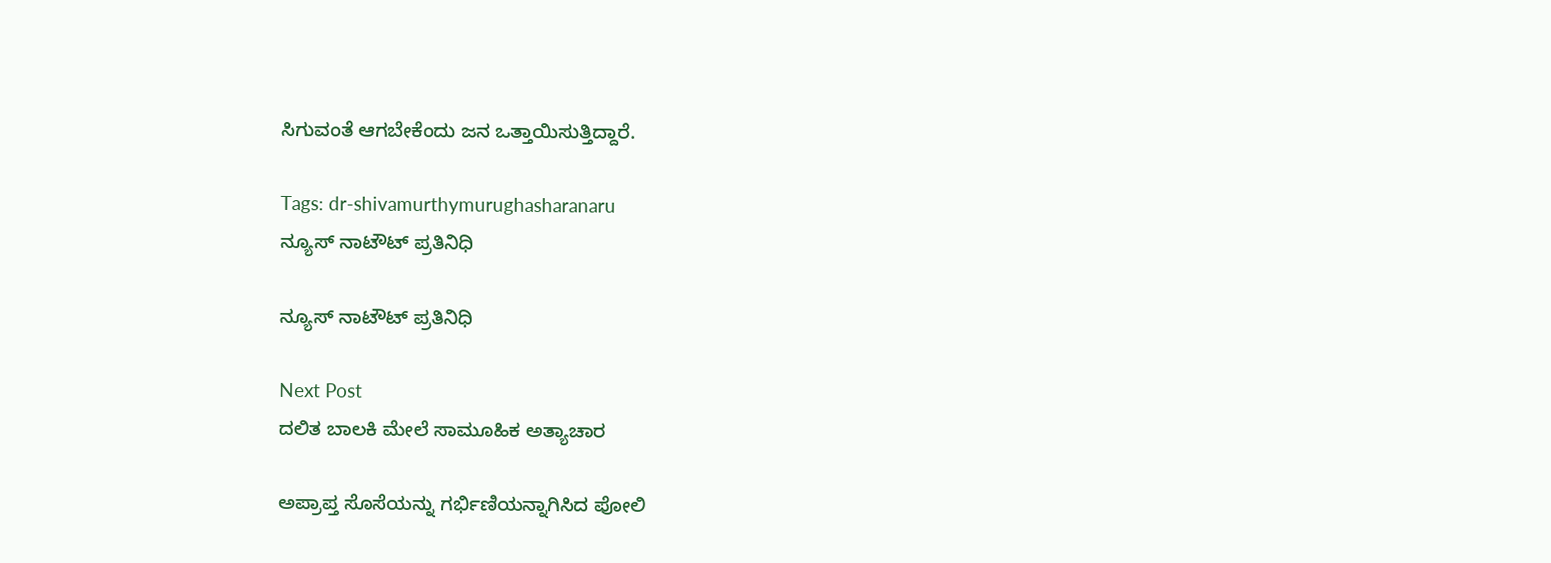ಸಿಗುವಂತೆ ಆಗಬೇಕೆಂದು ಜನ ಒತ್ತಾಯಿಸುತ್ತಿದ್ದಾರೆ.

Tags: dr-shivamurthymurughasharanaru
ನ್ಯೂಸ್‌ ನಾಟೌಟ್‌ ಪ್ರತಿನಿಧಿ

ನ್ಯೂಸ್‌ ನಾಟೌಟ್‌ ಪ್ರತಿನಿಧಿ

Next Post
ದಲಿತ ಬಾಲಕಿ ಮೇಲೆ ಸಾಮೂಹಿಕ ಅತ್ಯಾಚಾರ

ಅಪ್ರಾಪ್ತ ಸೊಸೆಯನ್ನು ಗರ್ಭಿಣಿಯನ್ನಾಗಿಸಿದ ಪೋಲಿ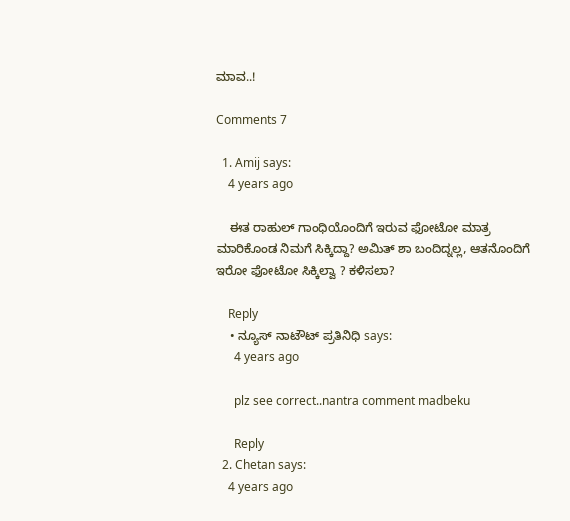ಮಾವ..!

Comments 7

  1. Amij says:
    4 years ago

    ಈತ ರಾಹುಲ್ ಗಾಂಧಿಯೊಂದಿಗೆ ಇರುವ ಫೋಟೋ ಮಾತ್ರ ಮಾರಿಕೊಂಡ ನಿಮಗೆ ಸಿಕ್ಕಿದ್ದಾ? ಅಮಿತ್ ಶಾ ಬಂದಿದ್ನಲ್ಲ, ಆತನೊಂದಿಗೆ ಇರೋ ಫೋಟೋ ಸಿಕ್ಕಿಲ್ವಾ ? ಕಳಿಸಲಾ?

    Reply
    • ನ್ಯೂಸ್‌ ನಾಟೌಟ್‌ ಪ್ರತಿನಿಧಿ says:
      4 years ago

      plz see correct..nantra comment madbeku

      Reply
  2. Chetan says:
    4 years ago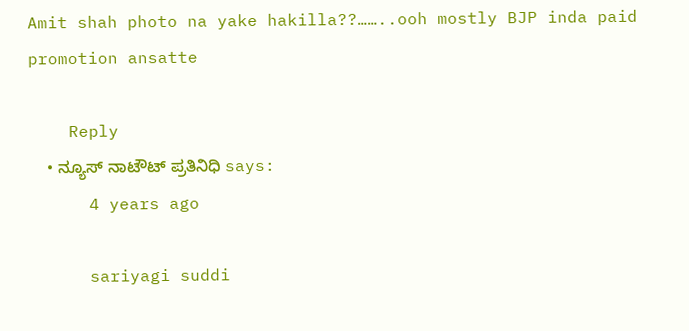Amit shah photo na yake hakilla??……..ooh mostly BJP inda paid promotion ansatte

    Reply
    • ನ್ಯೂಸ್‌ ನಾಟೌಟ್‌ ಪ್ರತಿನಿಧಿ says:
      4 years ago

      sariyagi suddi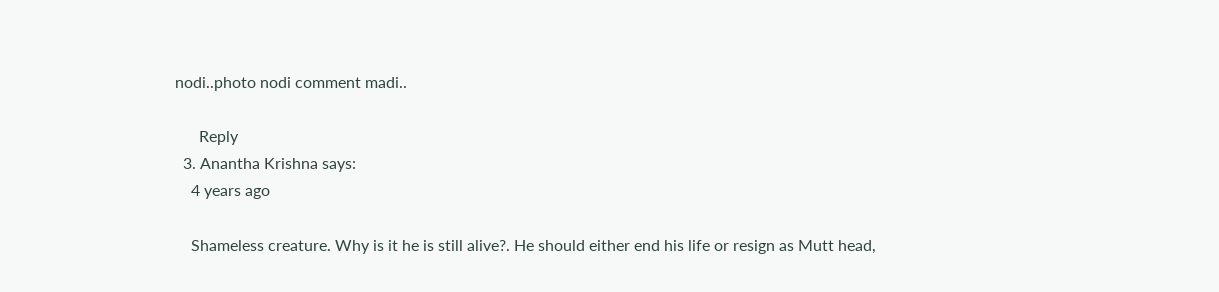nodi..photo nodi comment madi..

      Reply
  3. Anantha Krishna says:
    4 years ago

    Shameless creature. Why is it he is still alive?. He should either end his life or resign as Mutt head,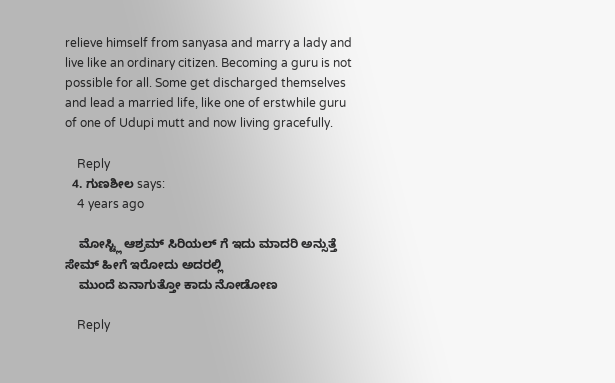relieve himself from sanyasa and marry a lady and live like an ordinary citizen. Becoming a guru is not possible for all. Some get discharged themselves and lead a married life, like one of erstwhile guru of one of Udupi mutt and now living gracefully.

    Reply
  4. ಗುಣಶೀಲ says:
    4 years ago

    ಮೋಸ್ಟ್ಲಿ ಆಶ್ರಮ್ ಸಿರಿಯಲ್ ಗೆ ಇದು ಮಾದರಿ ಅನ್ಸುತ್ತೆ ಸೇಮ್ ಹೀಗೆ ಇರೋದು ಅದರಲ್ಲಿ
    ಮುಂದೆ ಏನಾಗುತ್ತೋ ಕಾದು ನೋಡೋಣ

    Reply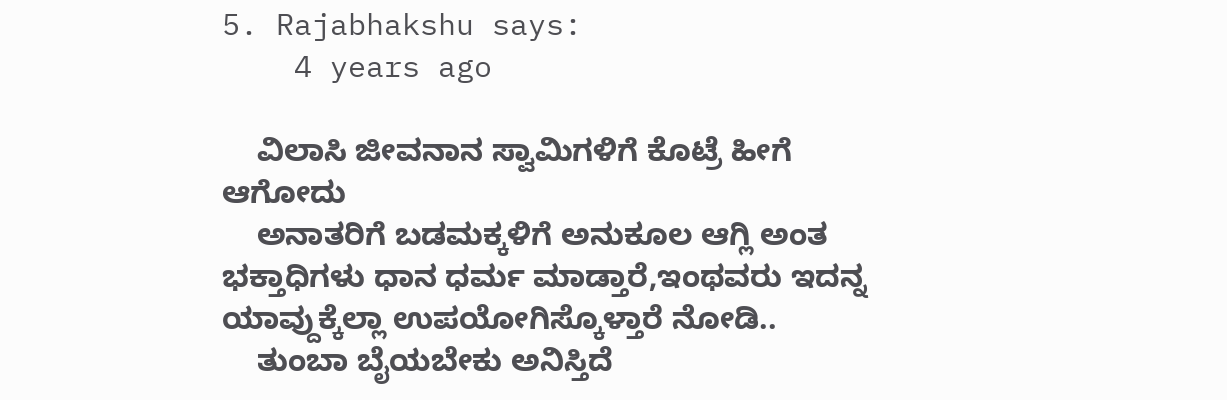5. Rajabhakshu says:
    4 years ago

    ವಿಲಾಸಿ ಜೀವನಾನ ಸ್ವಾಮಿಗಳಿಗೆ ಕೊಟ್ರೆ ಹೀಗೆ ಆಗೋದು
    ಅನಾತರಿಗೆ ಬಡಮಕ್ಕಳಿಗೆ ಅನುಕೂಲ ಆಗ್ಲಿ ಅಂತ ಭಕ್ತಾಧಿಗಳು ಧಾನ ಧರ್ಮ ಮಾಡ್ತಾರೆ,ಇಂಥವರು ಇದನ್ನ ಯಾವ್ದುಕ್ಕೆಲ್ಲಾ ಉಪಯೋಗಿಸ್ಕೊಳ್ತಾರೆ ನೋಡಿ..
    ತುಂಬಾ ಬೈಯಬೇಕು ಅನಿಸ್ತಿದೆ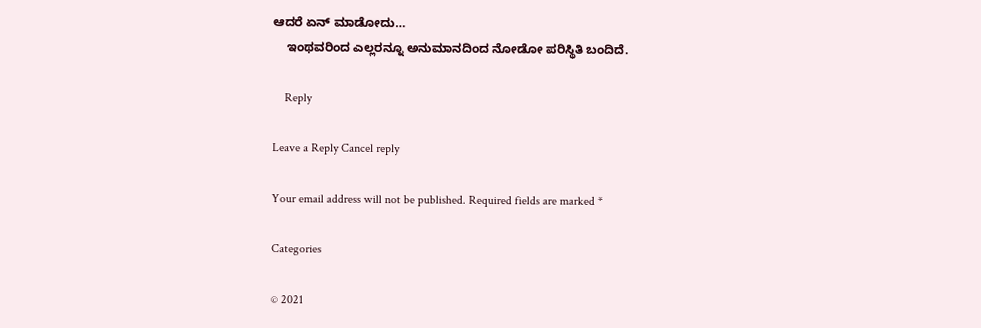ಆದರೆ ಏನ್ ಮಾಡೋದು…
    ಇಂಥವರಿಂದ ಎಲ್ಲರನ್ನೂ ಅನುಮಾನದಿಂದ ನೋಡೋ ಪರಿಸ್ಥಿತಿ ಬಂದಿದೆ.

    Reply

Leave a Reply Cancel reply

Your email address will not be published. Required fields are marked *

Categories

© 2021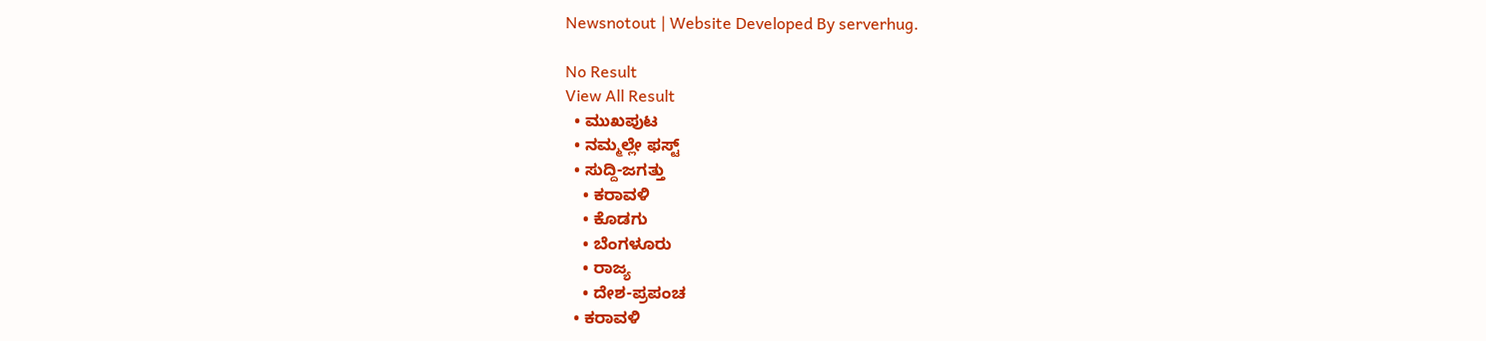Newsnotout | Website Developed By serverhug.

No Result
View All Result
  • ಮುಖಪುಟ
  • ನಮ್ಮಲ್ಲೇ ಫಸ್ಟ್
  • ಸುದ್ದಿ-ಜಗತ್ತು
    • ಕರಾವಳಿ
    • ಕೊಡಗು
    • ಬೆಂಗಳೂರು
    • ರಾಜ್ಯ
    • ದೇಶ-ಪ್ರಪಂಚ
  • ಕರಾವಳಿ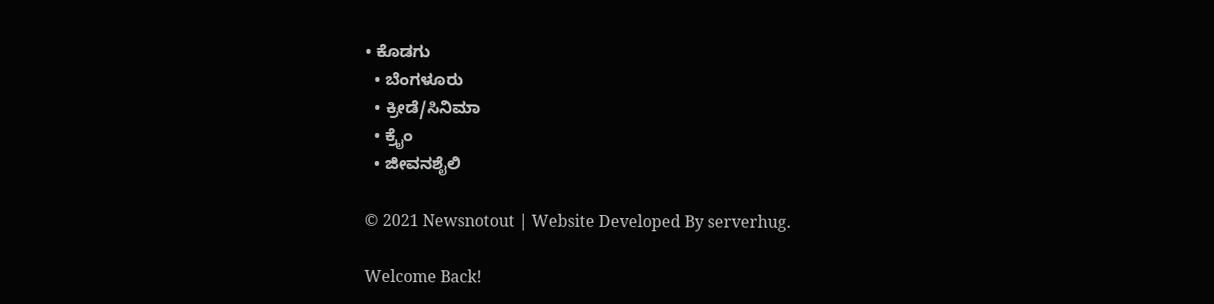• ಕೊಡಗು
  • ಬೆಂಗಳೂರು
  • ಕ್ರೀಡೆ/ಸಿನಿಮಾ
  • ಕ್ರೈಂ
  • ಜೀವನಶೈಲಿ

© 2021 Newsnotout | Website Developed By serverhug.

Welcome Back!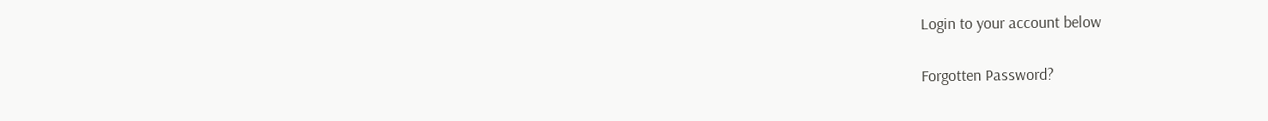Login to your account below

Forgotten Password?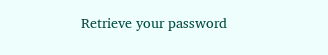Retrieve your password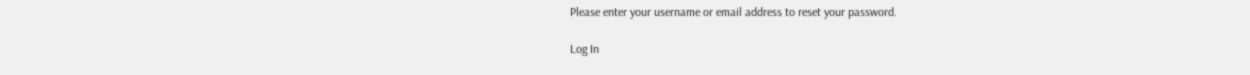Please enter your username or email address to reset your password.

Log In